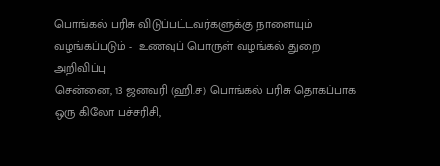பொங்கல் பரிசு விடுப்பட்டவர்களுக்கு நாளையும் வழங்கப்படும் -  உணவுப் பொருள் வழங்கல் துறை அறிவிப்பு
சென்னை, 13 ஜனவரி (ஹி.ச) பொங்கல் பரிசு தொகப்பாக ஒரு கிலோ பச்சரிசி,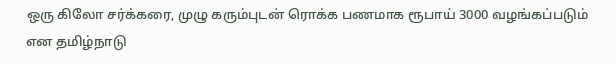ஒரு கிலோ சர்க்கரை, முழு கரும்புடன் ரொக்க பணமாக ரூபாய் 3000 வழங்கப்படும் என தமிழ்நாடு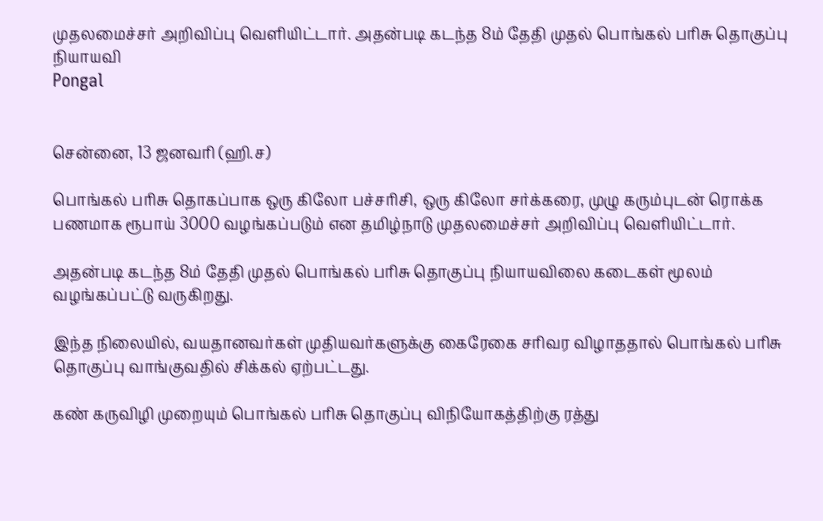முதலமைச்சர் அறிவிப்பு வெளியிட்டார். அதன்படி கடந்த 8ம் தேதி முதல் பொங்கல் பரிசு தொகுப்பு நியாயவி
Pongal


சென்னை, 13 ஜனவரி (ஹி.ச)

பொங்கல் பரிசு தொகப்பாக ஒரு கிலோ பச்சரிசி, ஒரு கிலோ சர்க்கரை, முழு கரும்புடன் ரொக்க பணமாக ரூபாய் 3000 வழங்கப்படும் என தமிழ்நாடு முதலமைச்சர் அறிவிப்பு வெளியிட்டார்.

அதன்படி கடந்த 8ம் தேதி முதல் பொங்கல் பரிசு தொகுப்பு நியாயவிலை கடைகள் மூலம் வழங்கப்பட்டு வருகிறது.

இந்த நிலையில், வயதானவர்கள் முதியவர்களுக்கு கைரேகை சரிவர விழாததால் பொங்கல் பரிசு தொகுப்பு வாங்குவதில் சிக்கல் ஏற்பட்டது.

கண் கருவிழி முறையும் பொங்கல் பரிசு தொகுப்பு விநியோகத்திற்கு ரத்து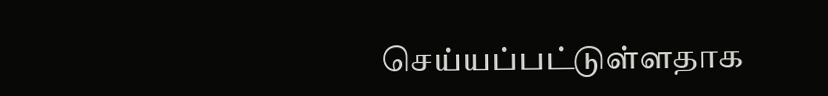செய்யப்பட்டுள்ளதாக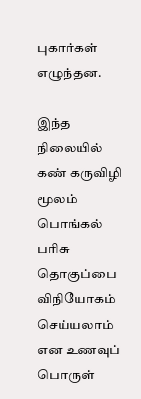புகார்கள் எழுந்தன.

இந்த நிலையில் கண் கருவிழி மூலம் பொங்கல் பரிசு தொகுப்பை விநியோகம் செய்யலாம் என உணவுப் பொருள்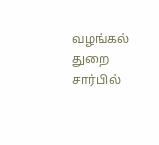வழங்கல் துறை சார்பில்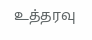உத்தரவு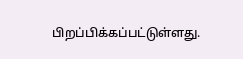பிறப்பிக்கப்பட்டுள்ளது.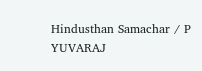Hindusthan Samachar / P YUVARAJ